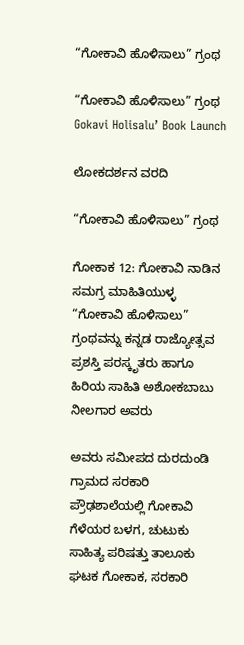“ಗೋಕಾವಿ ಹೊಳಿಸಾಲು” ಗ್ರಂಥ

“ಗೋಕಾವಿ ಹೊಳಿಸಾಲು” ಗ್ರಂಥ Gokavi Holisalu’ Book Launch

ಲೋಕದರ್ಶನ ವರದಿ

“ಗೋಕಾವಿ ಹೊಳಿಸಾಲು” ಗ್ರಂಥ

ಗೋಕಾಕ 12: ಗೋಕಾವಿ ನಾಡಿನ ಸಮಗ್ರ ಮಾಹಿತಿಯುಳ್ಳ “ಗೋಕಾವಿ ಹೊಳಿಸಾಲು” ಗ್ರಂಥವನ್ನು ಕನ್ನಡ ರಾಜ್ಯೋತ್ಸವ ಪ್ರಶಸ್ತಿ ಪರಸ್ಕೃತರು ಹಾಗೂ ಹಿರಿಯ ಸಾಹಿತಿ ಅಶೋಕಬಾಬು ನೀಲಗಾರ ಅವರು

ಅವರು ಸಮೀಪದ ದುರದುಂಡಿ ಗ್ರಾಮದ ಸರಕಾರಿ ಪ್ರೌಢಶಾಲೆಯಲ್ಲಿ ಗೋಕಾವಿ ಗೆಳೆಯರ ಬಳಗ, ಚುಟುಕು ಸಾಹಿತ್ಯ ಪರಿಷತ್ತು ತಾಲೂಕು ಘಟಕ ಗೋಕಾಕ, ಸರಕಾರಿ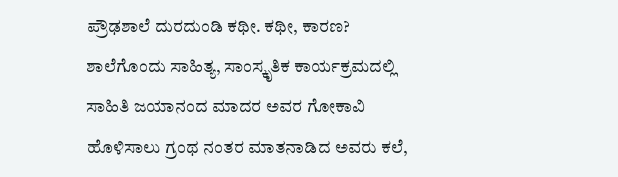ಪ್ರೌಢಶಾಲೆ ದುರದುಂಡಿ ಕಥೀ. ಕಥೀ, ಕಾರಣ? ಶಾಲೆಗೊಂದು ಸಾಹಿತ್ಯ, ಸಾಂಸ್ಕೃತಿಕ ಕಾರ್ಯಕ್ರಮದಲ್ಲಿ ಸಾಹಿತಿ ಜಯಾನಂದ ಮಾದರ ಅವರ ಗೋಕಾವಿ ಹೊಳಿಸಾಲು ಗ್ರಂಥ ನಂತರ ಮಾತನಾಡಿದ ಅವರು ಕಲೆ,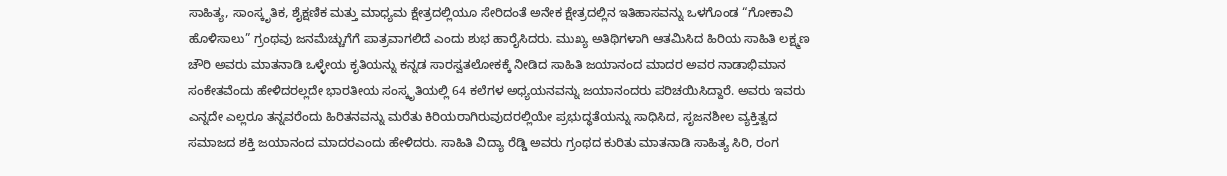ಸಾಹಿತ್ಯ, ಸಾಂಸ್ಕೃತಿಕ, ಶೈಕ್ಷಣಿಕ ಮತ್ತು ಮಾಧ್ಯಮ ಕ್ಷೇತ್ರದಲ್ಲಿಯೂ ಸೇರಿದಂತೆ ಅನೇಕ ಕ್ಷೇತ್ರದಲ್ಲಿನ ಇತಿಹಾಸವನ್ನು ಒಳಗೊಂಡ “ಗೋಕಾವಿ ಹೊಳಿಸಾಲು” ಗ್ರಂಥವು ಜನಮೆಚ್ಚುಗೆಗೆ ಪಾತ್ರವಾಗಲಿದೆ ಎಂದು ಶುಭ ಹಾರೈಸಿದರು. ಮುಖ್ಯ ಅತಿಥಿಗಳಾಗಿ ಆತಮಿಸಿದ ಹಿರಿಯ ಸಾಹಿತಿ ಲಕ್ಷ್ಮಣ ಚೌರಿ ಅವರು ಮಾತನಾಡಿ ಒಳ್ಳೇಯ ಕೃತಿಯನ್ನು ಕನ್ನಡ ಸಾರಸ್ವತಲೋಕಕ್ಕೆ ನೀಡಿದ ಸಾಹಿತಿ ಜಯಾನಂದ ಮಾದರ ಅವರ ನಾಡಾಭಿಮಾನ ಸಂಕೇತವೆಂದು ಹೇಳಿದರಲ್ಲದೇ ಭಾರತೀಯ ಸಂಸ್ಕೃತಿಯಲ್ಲಿ 64 ಕಲೆಗಳ ಅಧ್ಯಯನವನ್ನು ಜಯಾನಂದರು ಪರಿಚಯಿಸಿದ್ದಾರೆ. ಅವರು ಇವರು ಎನ್ನದೇ ಎಲ್ಲರೂ ತನ್ನವರೆಂದು ಹಿರಿತನವನ್ನು ಮರೆತು ಕಿರಿಯರಾಗಿರುವುದರಲ್ಲಿಯೇ ಪ್ರಭುದ್ಧತೆಯನ್ನು ಸಾಧಿಸಿದ, ಸೃಜನಶೀಲ ವ್ಯಕ್ತಿತ್ವದ ಸಮಾಜದ ಶಕ್ತಿ ಜಯಾನಂದ ಮಾದರಎಂದು ಹೇಳಿದರು. ಸಾಹಿತಿ ವಿದ್ಯಾ ರೆಡ್ಡಿ ಅವರು ಗ್ರಂಥದ ಕುರಿತು ಮಾತನಾಡಿ ಸಾಹಿತ್ಯ ಸಿರಿ, ರಂಗ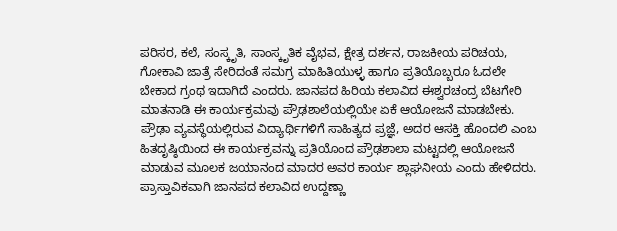ಪರಿಸರ, ಕಲೆ, ಸಂಸ್ಕೃತಿ, ಸಾಂಸ್ಕೃತಿಕ ವೈಭವ, ಕ್ಷೇತ್ರ ದರ್ಶನ, ರಾಜಕೀಯ ಪರಿಚಯ, ಗೋಕಾವಿ ಜಾತ್ರೆ ಸೇರಿದಂತೆ ಸಮಗ್ರ ಮಾಹಿತಿಯುಳ್ಳ ಹಾಗೂ ಪ್ರತಿಯೊಬ್ಬರೂ ಓದಲೇ ಬೇಕಾದ ಗ್ರಂಥ ಇದಾಗಿದೆ ಎಂದರು. ಜಾನಪದ ಹಿರಿಯ ಕಲಾವಿದ ಈಶ್ವರಚಂದ್ರ ಬೆಟಗೇರಿ ಮಾತನಾಡಿ ಈ ಕಾರ್ಯಕ್ರಮವು ಪ್ರೌಢಶಾಲೆಯಲ್ಲಿಯೇ ಏಕೆ ಆಯೋಜನೆ ಮಾಡಬೇಕು. ಪ್ರೌಢಾ ವ್ಯವಸ್ಥೆಯಲ್ಲಿರುವ ವಿದ್ಯಾರ್ಥಿಗಳಿಗೆ ಸಾಹಿತ್ಯದ ಪ್ರಜ್ಞೆ, ಅದರ ಆಸಕ್ತಿ ಹೊಂದಲಿ ಎಂಬ ಹಿತದೃಷ್ಠಿಯಿಂದ ಈ ಕಾರ್ಯಕ್ರವನ್ನು ಪ್ರತಿಯೊಂದ ಪ್ರೌಢಶಾಲಾ ಮಟ್ಟದಲ್ಲಿ ಆಯೋಜನೆ ಮಾಡುವ ಮೂಲಕ ಜಯಾನಂದ ಮಾದರ ಅವರ ಕಾರ್ಯ ಶ್ಲಾಘನೀಯ ಎಂದು ಹೇಳಿದರು.  ಪ್ರಾಸ್ತಾವಿಕವಾಗಿ ಜಾನಪದ ಕಲಾವಿದ ಉದ್ದಣ್ಣಾ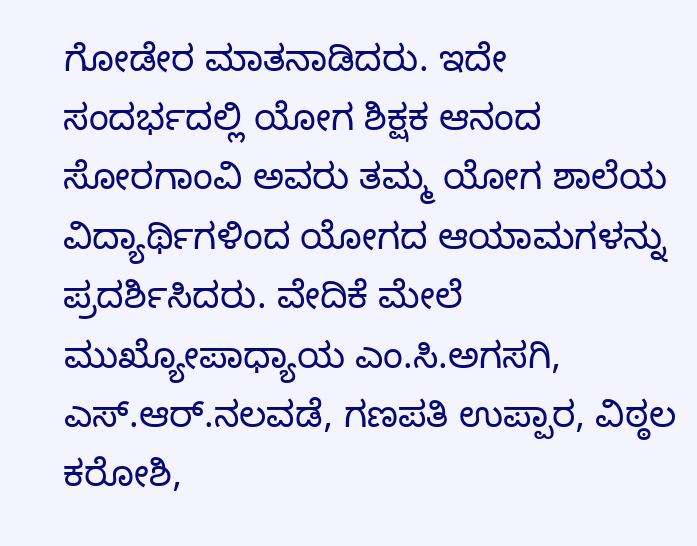ಗೋಡೇರ ಮಾತನಾಡಿದರು. ಇದೇ ಸಂದರ್ಭದಲ್ಲಿ ಯೋಗ ಶಿಕ್ಷಕ ಆನಂದ ಸೋರಗಾಂವಿ ಅವರು ತಮ್ಮ ಯೋಗ ಶಾಲೆಯ ವಿದ್ಯಾರ್ಥಿಗಳಿಂದ ಯೋಗದ ಆಯಾಮಗಳನ್ನು ಪ್ರದರ್ಶಿಸಿದರು. ವೇದಿಕೆ ಮೇಲೆ ಮುಖ್ಯೋಪಾಧ್ಯಾಯ ಎಂ.ಸಿ.ಅಗಸಗಿ, ಎಸ್‌.ಆರ್‌.ನಲವಡೆ, ಗಣಪತಿ ಉಪ್ಪಾರ, ವಿಠ್ಠಲ ಕರೋಶಿ,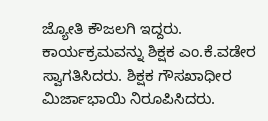ಜ್ಯೋತಿ ಕೌಜಲಗಿ ಇದ್ದರು. ಕಾರ್ಯಕ್ರಮವನ್ನು ಶಿಕ್ಷಕ ಎಂ.ಕೆ.ವಡೇರ ಸ್ವಾಗತಿಸಿದರು. ಶಿಕ್ಷಕ ಗೌಸಖಾಧೀರ ಮಿರ್ಜಾಭಾಯಿ ನಿರೂಪಿಸಿದರು.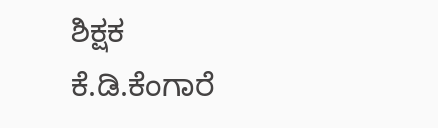ಶಿಕ್ಷಕ ಕೆ.ಡಿ.ಕೆಂಗಾರೆ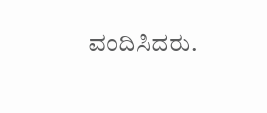ವಂದಿಸಿದರು.